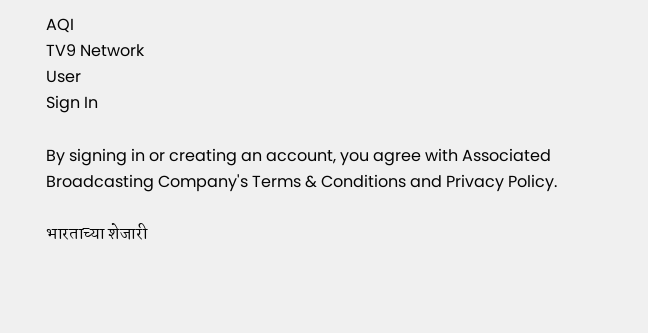AQI
TV9 Network
User
Sign In

By signing in or creating an account, you agree with Associated Broadcasting Company's Terms & Conditions and Privacy Policy.

भारताच्या शेजारी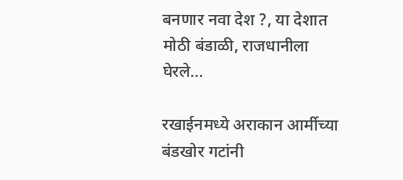बनणार नवा देश ?, या देशात मोठी बंडाळी, राजधानीला घेरले…

रखाईनमध्ये अराकान आर्मीच्या बंडखोर गटांनी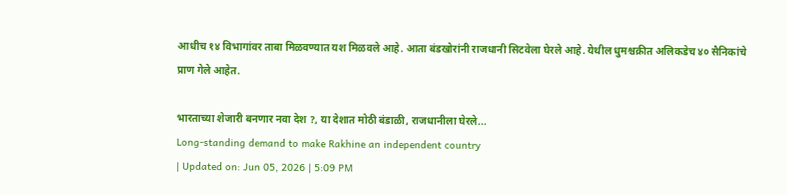आधीच १४ विभागांवर ताबा मिळवण्यात यश मिळवले आहे. आता बंडखोरांनी राजधानी सिटवेला घेरले आहे. येथील धुमश्चक्रीत अलिकडेच ४० सैनिकांचे प्राण गेले आहेत.

भारताच्या शेजारी बनणार नवा देश ?, या देशात मोठी बंडाळी, राजधानीला घेरले...
Long-standing demand to make Rakhine an independent country
| Updated on: Jun 05, 2026 | 5:09 PM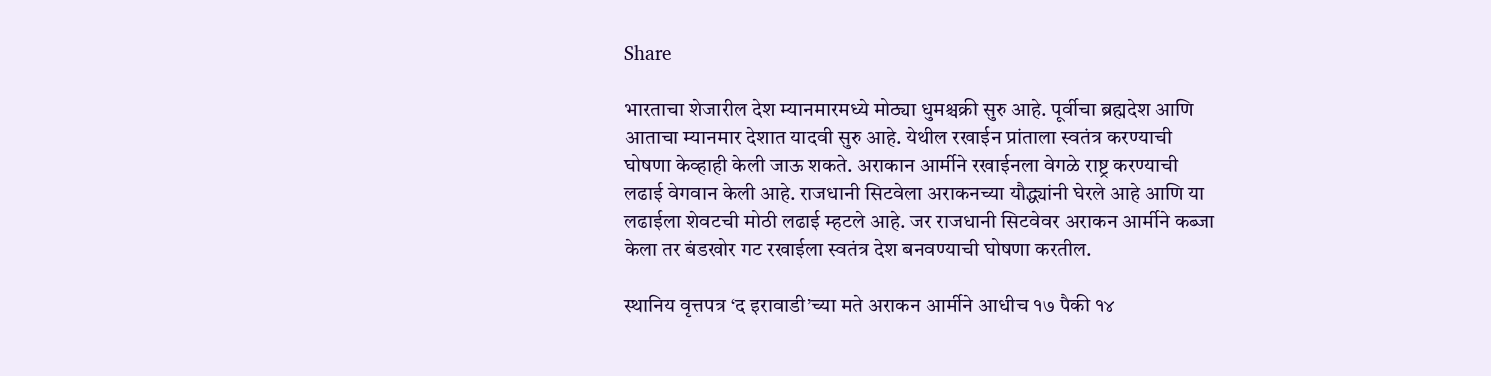Share

भारताचा शेजारील देश म्यानमारमध्ये मोठ्या धुमश्चक्री सुरु आहे. पूर्वीचा ब्रह्मदेश आणि आताचा म्यानमार देशात यादवी सुरु आहे. येथील रखाईन प्रांताला स्वतंत्र करण्याची घोषणा केव्हाही केली जाऊ शकते. अराकान आर्मीने रखाईनला वेगळे राष्ट्र करण्याची लढाई वेगवान केली आहे. राजधानी सिटवेला अराकनच्या यौद्ध्यांनी घेरले आहे आणि या लढाईला शेवटची मोठी लढाई म्हटले आहे. जर राजधानी सिटवेवर अराकन आर्मीने कब्जा केला तर बंडखोर गट रखाईला स्वतंत्र देश बनवण्याची घोषणा करतील.

स्थानिय वृत्तपत्र ‘द इरावाडी’च्या मते अराकन आर्मीने आधीच १७ पैकी १४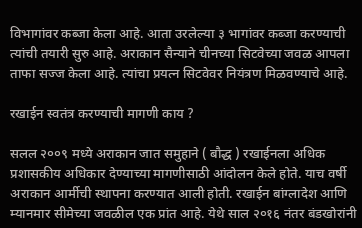विभागांवर कब्जा केला आहे. आता उरलेल्या ३ भागांवर कब्जा करण्याची त्यांची तयारी सुरु आहे. अराकान सैन्याने चीनच्या सिटवेच्या जवळ आपला ताफा सज्ज केला आहे. त्यांचा प्रयत्न सिटवेवर नियंत्रण मिळवण्याचे आहे.

रखाईन स्वतंत्र करण्याची मागणी काय ?

सलल २००९ मध्ये अराकान जात समुहाने ( बौद्ध ) रखाईनला अधिक प्रशासकीय अधिकार देण्याच्या मागणीसाठी आंदोलन केले होते. याच वर्षी अराकान आर्मीची स्थापना करण्यात आली होती. रखाईन बांग्लादेश आणि म्यानमार सीमेच्या जवळील एक प्रांत आहे. येथे साल २०१६ नंतर बंडखोरांनी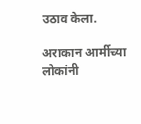उठाव केला.

अराकान आर्मीच्या लोकांनी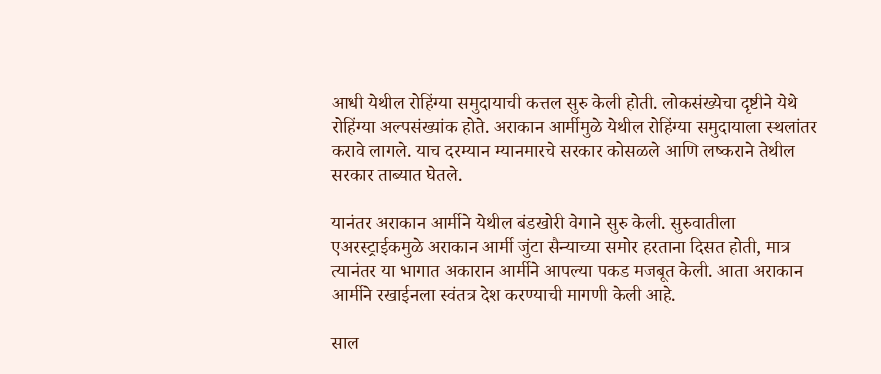आधी येथील रोहिंग्या समुदायाची कत्तल सुरु केली होती. लोकसंख्येचा दृष्टीने येथे रोहिंग्या अल्पसंख्यांक होते. अराकान आर्मीमुळे येथील रोहिंग्या समुदायाला स्थलांतर करावे लागले. याच दरम्यान म्यानमारचे सरकार कोसळले आणि लष्कराने तेथील सरकार ताब्यात घेतले.

यानंतर अराकान आर्मीने येथील बंडखोरी वेगाने सुरु केली. सुरुवातीला एअरस्ट्राईकमुळे अराकान आर्मी जुंटा सैन्याच्या समोर हरताना दिसत होती, मात्र त्यानंतर या भागात अकारान आर्मीने आपल्या पकड मजबूत केली. आता अराकान आर्मीने रखाईनला स्वंतत्र देश करण्याची मागणी केली आहे.

साल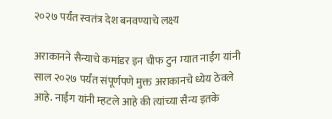२०२७ पर्यंत स्वतंत्र देश बनवण्याचे लक्ष्य

अराकानने सैन्याचे कमांडर इन चीफ टुन म्यात नाईंग यांनी साल २०२७ पर्यंत संपूर्णपणे मुक्त अराकानचे ध्येय ठेवले आहे. नाईंग यांनी म्हटले आहे की त्यांच्या सैन्य इतके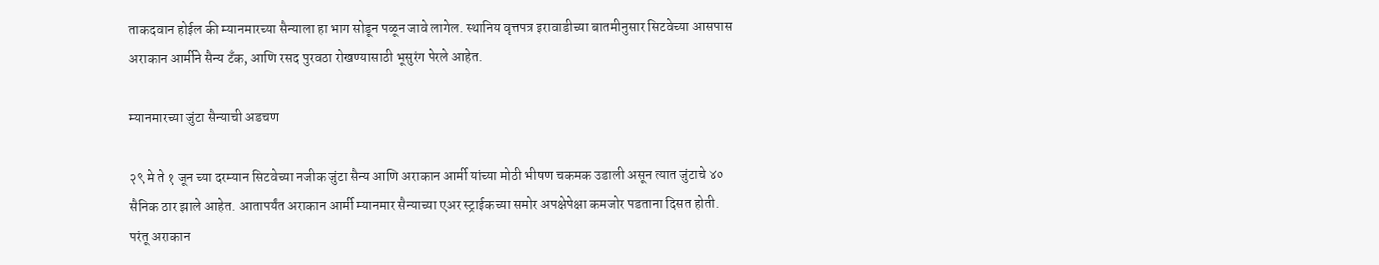ताकदवान होईल की म्यानमारच्या सैन्याला हा भाग सोडून पळून जावे लागेल. स्थानिय वृत्तपत्र इरावाडीच्या बातमीनुसार सिटवेच्या आसपास अराकान आर्मीने सैन्य टँक, आणि रसद पुरवठा रोखण्यासाठी भूसुरंग पेरले आहेत.

म्यानमारच्या जुंटा सैन्याची अडचण

२९ मे ते १ जून च्या दरम्यान सिटवेच्या नजीक जुंटा सैन्य आणि अराकान आर्मी यांच्या मोठी भीषण चकमक उडाली असून त्यात जुंटाचे ४० सैनिक ठार झाले आहेत. आतापर्यंत अराकान आर्मी म्यानमार सैन्याच्या एअर स्ट्राईकच्या समोर अपक्षेपेक्षा कमजोर पडताना दिसत होती. परंतू अराकान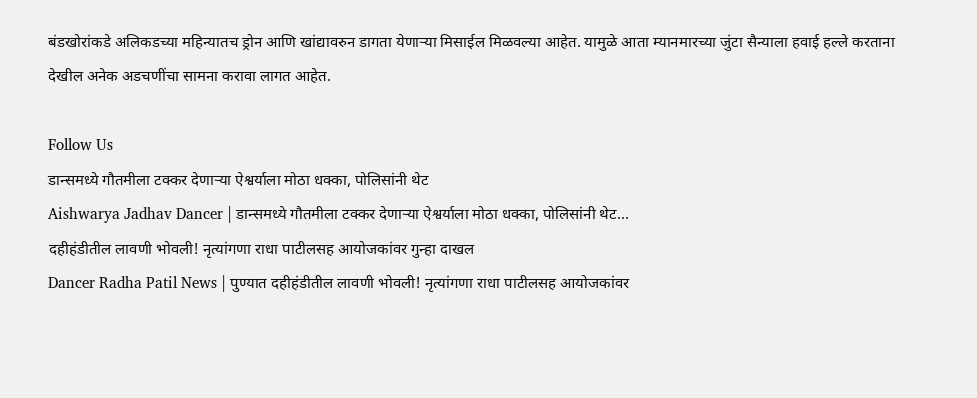बंडखोरांकडे अलिकडच्या महिन्यातच ड्रोन आणि खांद्यावरुन डागता येणाऱ्या मिसाईल मिळवल्या आहेत. यामुळे आता म्यानमारच्या जुंटा सैन्याला हवाई हल्ले करताना देखील अनेक अडचणींचा सामना करावा लागत आहेत.

Follow Us
डान्समध्ये गौतमीला टक्कर देणाऱ्या ऐश्वर्याला मोठा धक्का, पोलिसांनी थेट
Aishwarya Jadhav Dancer | डान्समध्ये गौतमीला टक्कर देणाऱ्या ऐश्वर्याला मोठा धक्का, पोलिसांनी थेट...
दहीहंडीतील लावणी भोवली! नृत्यांगणा राधा पाटीलसह आयोजकांवर गुन्हा दाखल
Dancer Radha Patil News | पुण्यात दहीहंडीतील लावणी भोवली! नृत्यांगणा राधा पाटीलसह आयोजकांवर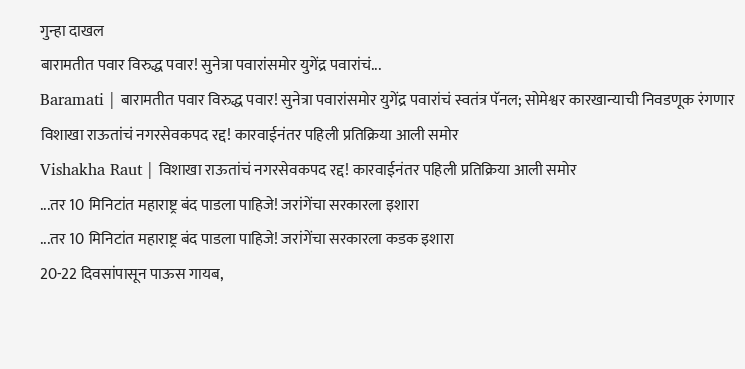गुन्हा दाखल
बारामतीत पवार विरुद्ध पवार! सुनेत्रा पवारांसमोर युगेंद्र पवारांचं...
Baramati | बारामतीत पवार विरुद्ध पवार! सुनेत्रा पवारांसमोर युगेंद्र पवारांचं स्वतंत्र पॅनल; सोमेश्वर कारखान्याची निवडणूक रंगणार
विशाखा राऊतांचं नगरसेवकपद रद्द! कारवाईनंतर पहिली प्रतिक्रिया आली समोर
Vishakha Raut | विशाखा राऊतांचं नगरसेवकपद रद्द! कारवाईनंतर पहिली प्रतिक्रिया आली समोर
...तर 10 मिनिटांत महाराष्ट्र बंद पाडला पाहिजे! जरांगेंचा सरकारला इशारा
...तर 10 मिनिटांत महाराष्ट्र बंद पाडला पाहिजे! जरांगेंचा सरकारला कडक इशारा
20-22 दिवसांपासून पाऊस गायब,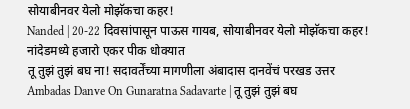सोयाबीनवर येलो मोझॅकचा कहर!
Nanded | 20-22 दिवसांपासून पाऊस गायब, सोयाबीनवर येलो मोझॅकचा कहर! नांदेडमध्ये हजारो एकर पीक धोक्यात
तू तुझं तुझं बघ ना! सदावर्तेंच्या मागणीला अंबादास दानवेंचं परखड उत्तर
Ambadas Danve On Gunaratna Sadavarte | तू तुझं तुझं बघ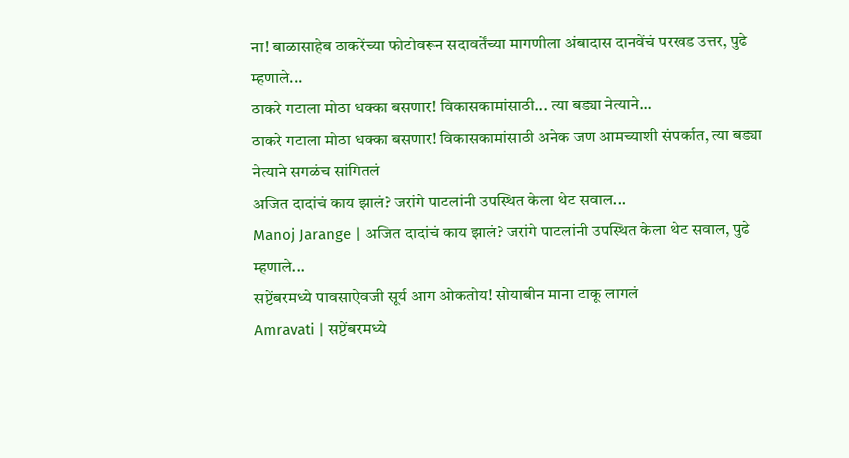ना! बाळासाहेब ठाकरेंच्या फोटोवरून सदावर्तेंच्या मागणीला अंबादास दानवेंचं परखड उत्तर, पुढे म्हणाले...
ठाकरे गटाला मोठा धक्का बसणार! विकासकामांसाठी... त्या बड्या नेत्याने...
ठाकरे गटाला मोठा धक्का बसणार! विकासकामांसाठी अनेक जण आमच्याशी संपर्कात, त्या बड्या नेत्याने सगळंच सांगितलं
अजित दादांचं काय झालं? जरांगे पाटलांनी उपस्थित केला थेट सवाल...
Manoj Jarange | अजित दादांचं काय झालं? जरांगे पाटलांनी उपस्थित केला थेट सवाल, पुढे म्हणाले...
सप्टेंबरमध्ये पावसाऐवजी सूर्य आग ओकतोय! सोयाबीन माना टाकू लागलं
Amravati | सप्टेंबरमध्ये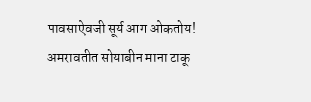पावसाऐवजी सूर्य आग ओकतोय! अमरावतीत सोयाबीन माना टाकू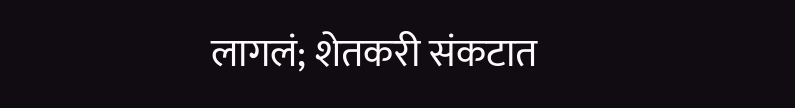लागलं; शेतकरी संकटात